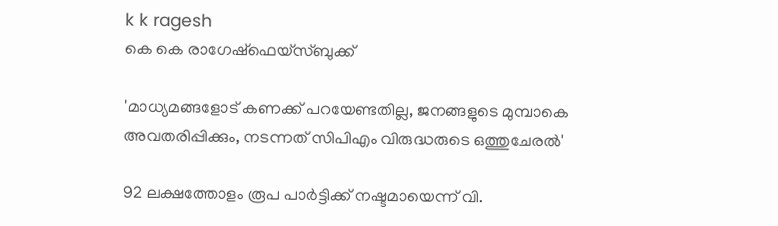k k ragesh
കെ കെ രാഗേഷ്ഫെയ്‌സ്ബുക്ക്‌

'മാധ്യമങ്ങളോട് കണക്ക് പറയേണ്ടതില്ല, ജനങ്ങളുടെ മുമ്പാകെ അവതരിപ്പിക്കും, നടന്നത് സിപിഎം വിരുദ്ധരുടെ ഒത്തുചേരല്‍'

92 ലക്ഷത്തോളം രൂപ പാര്‍ട്ടിക്ക് നഷ്ടമായെന്ന് വി.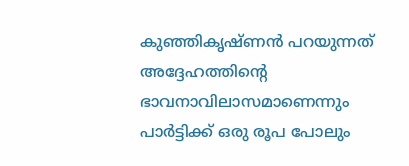കുഞ്ഞികൃഷ്ണന്‍ പറയുന്നത് അദ്ദേഹത്തിന്റെ ഭാവനാവിലാസമാണെന്നും പാര്‍ട്ടിക്ക് ഒരു രൂപ പോലും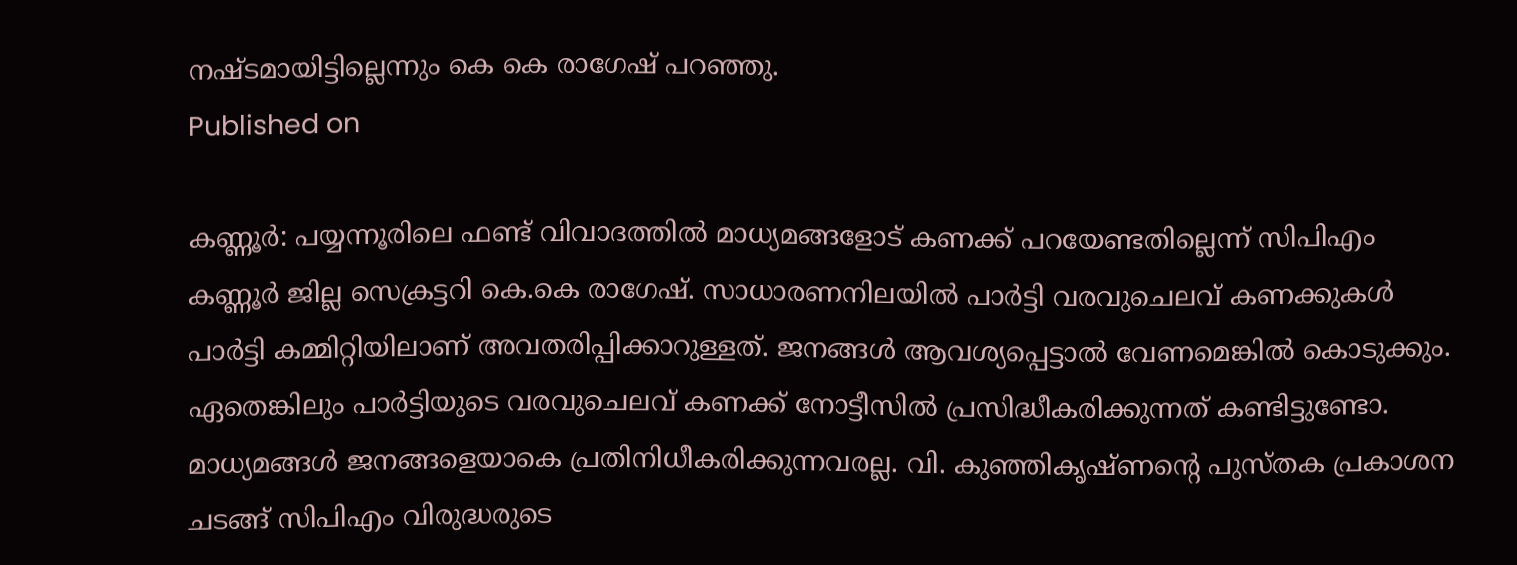നഷ്ടമായിട്ടില്ലെന്നും കെ കെ രാഗേഷ് പറഞ്ഞു.
Published on

കണ്ണൂര്‍: പയ്യന്നൂരിലെ ഫണ്ട് വിവാദത്തില്‍ മാധ്യമങ്ങളോട് കണക്ക് പറയേണ്ടതില്ലെന്ന് സിപിഎം കണ്ണൂര്‍ ജില്ല സെക്രട്ടറി കെ.കെ രാഗേഷ്. സാധാരണനിലയില്‍ പാര്‍ട്ടി വരവുചെലവ് കണക്കുകള്‍ പാര്‍ട്ടി കമ്മിറ്റിയിലാണ് അവതരിപ്പിക്കാറുള്ളത്. ജനങ്ങള്‍ ആവശ്യപ്പെട്ടാല്‍ വേണമെങ്കില്‍ കൊടുക്കും. ഏതെങ്കിലും പാര്‍ട്ടിയുടെ വരവുചെലവ് കണക്ക് നോട്ടീസില്‍ പ്രസിദ്ധീകരിക്കുന്നത് കണ്ടിട്ടുണ്ടോ. മാധ്യമങ്ങള്‍ ജനങ്ങളെയാകെ പ്രതിനിധീകരിക്കുന്നവരല്ല. വി. കുഞ്ഞികൃഷ്ണന്റെ പുസ്തക പ്രകാശന ചടങ്ങ് സിപിഎം വിരുദ്ധരുടെ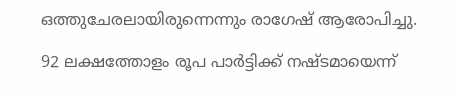ഒത്തുചേരലായിരുന്നെന്നും രാഗേഷ് ആരോപിച്ചു.

92 ലക്ഷത്തോളം രൂപ പാര്‍ട്ടിക്ക് നഷ്ടമായെന്ന്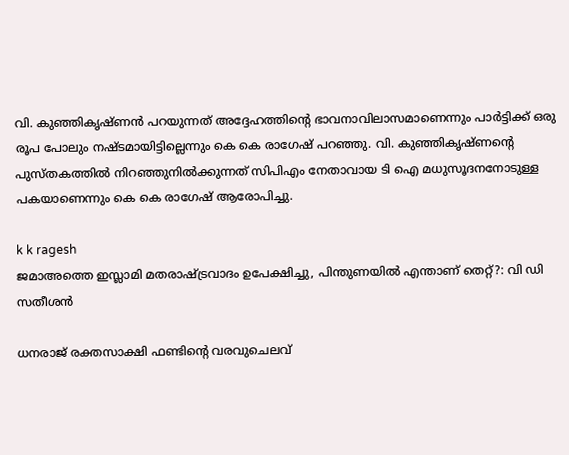വി. കുഞ്ഞികൃഷ്ണന്‍ പറയുന്നത് അദ്ദേഹത്തിന്റെ ഭാവനാവിലാസമാണെന്നും പാര്‍ട്ടിക്ക് ഒരു രൂപ പോലും നഷ്ടമായിട്ടില്ലെന്നും കെ കെ രാഗേഷ് പറഞ്ഞു. വി. കുഞ്ഞികൃഷ്ണന്റെ പുസ്തകത്തില്‍ നിറഞ്ഞുനില്‍ക്കുന്നത് സിപിഎം നേതാവായ ടി ഐ മധുസൂദനനോടുള്ള പകയാണെന്നും കെ കെ രാഗേഷ് ആരോപിച്ചു.

k k ragesh
ജമാഅത്തെ ഇസ്ലാമി മതരാഷ്ട്രവാദം ഉപേക്ഷിച്ചു, പിന്തുണയില്‍ എന്താണ് തെറ്റ്?: വി ഡി സതീശന്‍

ധനരാജ് രക്തസാക്ഷി ഫണ്ടിന്റെ വരവുചെലവ്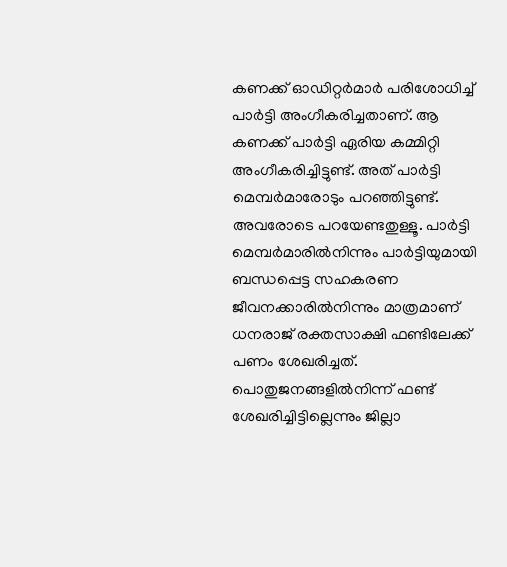കണക്ക് ഓഡിറ്റര്‍മാര്‍ പരിശോധിച്ച് പാര്‍ട്ടി അംഗീകരിച്ചതാണ്. ആ കണക്ക് പാര്‍ട്ടി ഏരിയ കമ്മിറ്റി അംഗീകരിച്ചിട്ടുണ്ട്. അത് പാര്‍ട്ടി മെമ്പര്‍മാരോടും പറഞ്ഞിട്ടുണ്ട്. അവരോടെ പറയേണ്ടതുള്ളൂ. പാര്‍ട്ടി മെമ്പര്‍മാരില്‍നിന്നും പാര്‍ട്ടിയുമായി ബന്ധപ്പെട്ട സഹകരണ ജീവനക്കാരില്‍നിന്നും മാത്രമാണ് ധനരാജ് രക്തസാക്ഷി ഫണ്ടിലേക്ക് പണം ശേഖരിച്ചത്. പൊതുജനങ്ങളില്‍നിന്ന് ഫണ്ട് ശേഖരിച്ചിട്ടില്ലെന്നും ജില്ലാ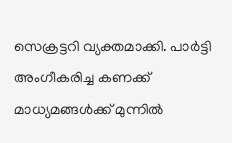സെക്രട്ടറി വ്യക്തമാക്കി. പാര്‍ട്ടി അംഗീകരിച്ച കണക്ക് മാധ്യമങ്ങള്‍ക്ക് മുന്നില്‍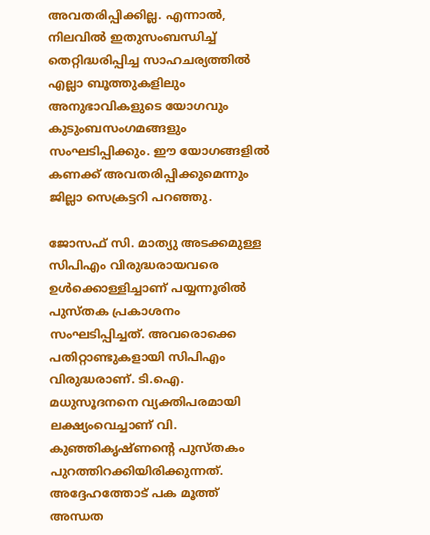അവതരിപ്പിക്കില്ല. എന്നാല്‍, നിലവില്‍ ഇതുസംബന്ധിച്ച് തെറ്റിദ്ധരിപ്പിച്ച സാഹചര്യത്തില്‍ എല്ലാ ബൂത്തുകളിലും അനുഭാവികളുടെ യോഗവും കുടുംബസംഗമങ്ങളും സംഘടിപ്പിക്കും. ഈ യോഗങ്ങളില്‍ കണക്ക് അവതരിപ്പിക്കുമെന്നും ജില്ലാ സെക്രട്ടറി പറഞ്ഞു.

ജോസഫ് സി. മാത്യു അടക്കമുള്ള സിപിഎം വിരുദ്ധരായവരെ ഉള്‍ക്കൊള്ളിച്ചാണ് പയ്യന്നൂരില്‍ പുസ്തക പ്രകാശനം സംഘടിപ്പിച്ചത്. അവരൊക്കെ പതിറ്റാണ്ടുകളായി സിപിഎം വിരുദ്ധരാണ്. ടി.ഐ. മധുസൂദനനെ വ്യക്തിപരമായി ലക്ഷ്യംവെച്ചാണ് വി. കുഞ്ഞികൃഷ്ണന്റെ പുസ്തകം പുറത്തിറക്കിയിരിക്കുന്നത്. അദ്ദേഹത്തോട് പക മൂത്ത് അന്ധത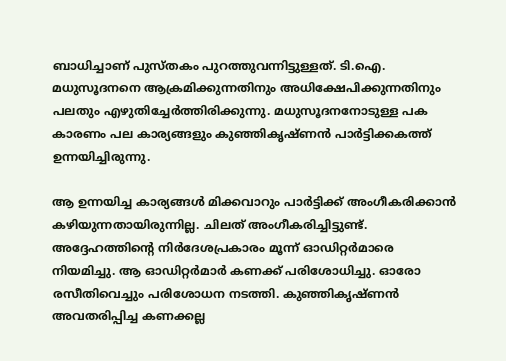ബാധിച്ചാണ് പുസ്തകം പുറത്തുവന്നിട്ടുള്ളത്. ടി.ഐ. മധുസൂദനനെ ആക്രമിക്കുന്നതിനും അധിക്ഷേപിക്കുന്നതിനും പലതും എഴുതിച്ചേര്‍ത്തിരിക്കുന്നു. മധുസൂദനനോടുള്ള പക കാരണം പല കാര്യങ്ങളും കുഞ്ഞികൃഷ്ണന്‍ പാര്‍ട്ടിക്കകത്ത് ഉന്നയിച്ചിരുന്നു.

ആ ഉന്നയിച്ച കാര്യങ്ങള്‍ മിക്കവാറും പാര്‍ട്ടിക്ക് അംഗീകരിക്കാന്‍ കഴിയുന്നതായിരുന്നില്ല. ചിലത് അംഗീകരിച്ചിട്ടുണ്ട്. അദ്ദേഹത്തിന്റെ നിര്‍ദേശപ്രകാരം മൂന്ന് ഓഡിറ്റര്‍മാരെ നിയമിച്ചു. ആ ഓഡിറ്റര്‍മാര്‍ കണക്ക് പരിശോധിച്ചു. ഓരോ രസീതിവെച്ചും പരിശോധന നടത്തി. കുഞ്ഞികൃഷ്ണന്‍ അവതരിപ്പിച്ച കണക്കല്ല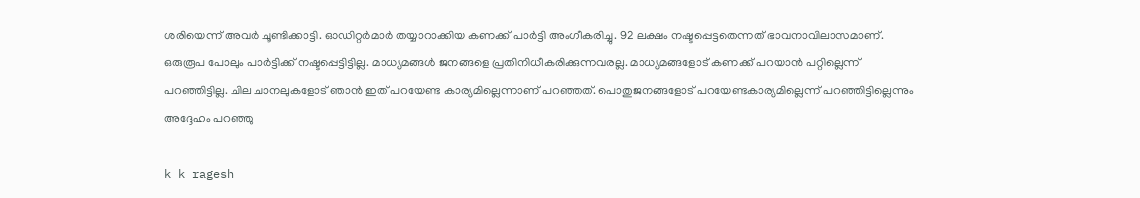ശരിയെന്ന് അവര്‍ ചൂണ്ടിക്കാട്ടി. ഓഡിറ്റര്‍മാര്‍ തയ്യാറാക്കിയ കണക്ക് പാര്‍ട്ടി അംഗീകരിച്ചു. 92 ലക്ഷം നഷ്ടപ്പെട്ടതെന്നത് ഭാവനാവിലാസമാണ്. ഒരുരൂപ പോലും പാര്‍ട്ടിക്ക് നഷ്ടപ്പെട്ടിട്ടില്ല. മാധ്യമങ്ങള്‍ ജനങ്ങളെ പ്രതിനിധീകരിക്കുന്നവരല്ല. മാധ്യമങ്ങളോട് കണക്ക് പറയാന്‍ പറ്റില്ലെന്ന് പറഞ്ഞിട്ടില്ല. ചില ചാനലുകളോട് ഞാന്‍ ഇത് പറയേണ്ട കാര്യമില്ലെന്നാണ് പറഞ്ഞത്. പൊതുജനങ്ങളോട് പറയേണ്ടകാര്യമില്ലെന്ന് പറഞ്ഞിട്ടില്ലെന്നും അദ്ദേഹം പറഞ്ഞു

k k ragesh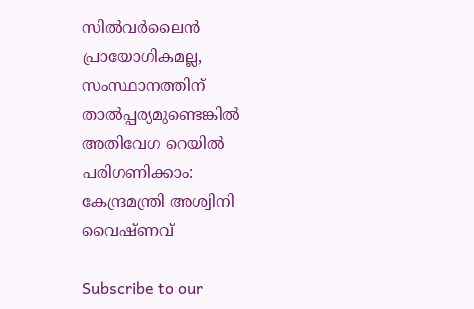സില്‍വര്‍ലൈന്‍ പ്രായോഗികമല്ല, സംസ്ഥാനത്തിന് താല്‍പ്പര്യമുണ്ടെങ്കില്‍ അതിവേഗ റെയില്‍ പരിഗണിക്കാം: കേന്ദ്രമന്ത്രി അശ്വിനി വൈഷ്ണവ്

Subscribe to our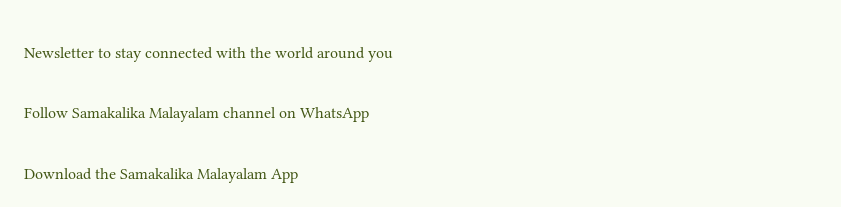Newsletter to stay connected with the world around you

Follow Samakalika Malayalam channel on WhatsApp

Download the Samakalika Malayalam App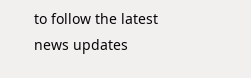to follow the latest news updates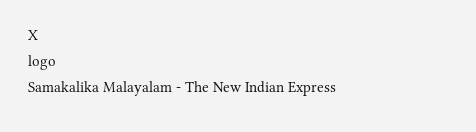X
logo
Samakalika Malayalam - The New Indian Express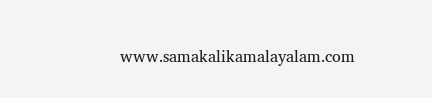www.samakalikamalayalam.com